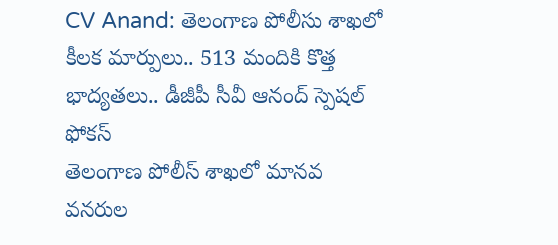CV Anand: తెలంగాణ పోలీసు శాఖలో కీలక మార్పులు.. 513 మందికి కొత్త భాద్యతలు.. డీజీపీ సీవీ ఆనంద్ స్పెషల్ ఫోకస్
తెలంగాణ పోలీస్ శాఖలో మానవ వనరుల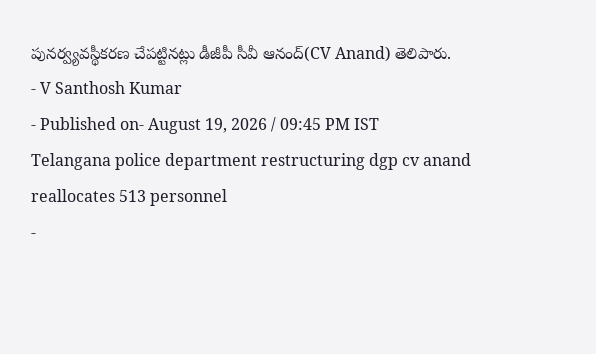పునర్వ్యవస్థీకరణ చేపట్టినట్లు డీజీపీ సీవీ ఆనంద్(CV Anand) తెలిపారు.
- V Santhosh Kumar
- Published on- August 19, 2026 / 09:45 PM IST
Telangana police department restructuring dgp cv anand reallocates 513 personnel
-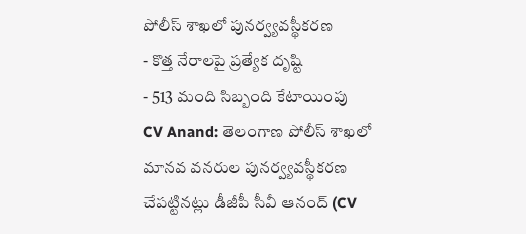పోలీస్ శాఖలో పునర్వ్యవస్థీకరణ
- కొత్త నేరాలపై ప్రత్యేక దృష్టి
- 513 మంది సిబ్బంది కేటాయింపు
CV Anand: తెలంగాణ పోలీస్ శాఖలో మానవ వనరుల పునర్వ్యవస్థీకరణ చేపట్టినట్లు డీజీపీ సీవీ ఆనంద్ (CV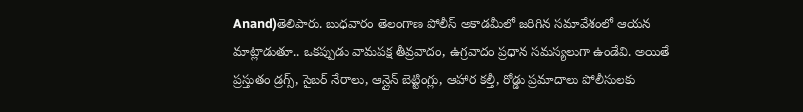Anand)తెలిపారు. బుధవారం తెలంగాణ పోలీస్ అకాడమీలో జరిగిన సమావేశంలో ఆయన మాట్లాడుతూ.. ఒకప్పుడు వామపక్ష తీవ్రవాదం, ఉగ్రవాదం ప్రధాన సమస్యలుగా ఉండేవి. అయితే ప్రస్తుతం డ్రగ్స్, సైబర్ నేరాలు, ఆన్లైన్ బెట్టింగ్లు, ఆహార కల్తీ, రోడ్డు ప్రమాదాలు పోలీసులకు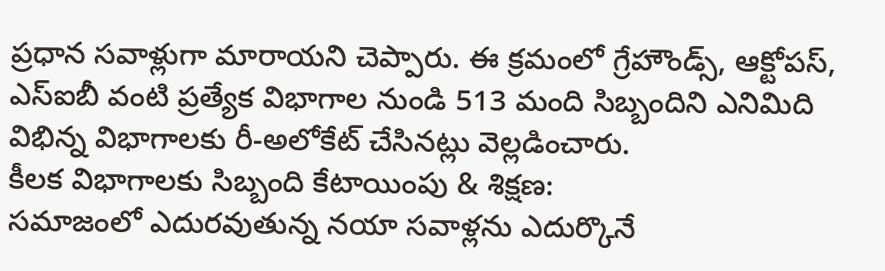ప్రధాన సవాళ్లుగా మారాయని చెప్పారు. ఈ క్రమంలో గ్రేహౌండ్స్, ఆక్టోపస్, ఎస్ఐబీ వంటి ప్రత్యేక విభాగాల నుండి 513 మంది సిబ్బందిని ఎనిమిది విభిన్న విభాగాలకు రీ-అలోకేట్ చేసినట్లు వెల్లడించారు.
కీలక విభాగాలకు సిబ్బంది కేటాయింపు & శిక్షణ:
సమాజంలో ఎదురవుతున్న నయా సవాళ్లను ఎదుర్కొనే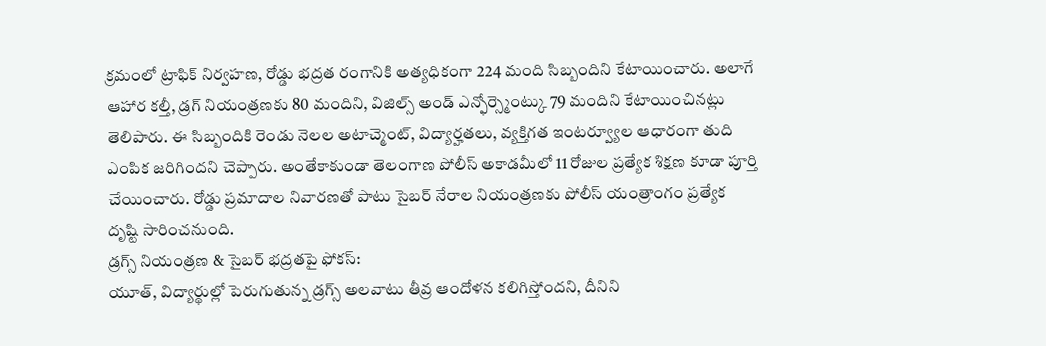క్రమంలో ట్రాఫిక్ నిర్వహణ, రోడ్డు భద్రత రంగానికి అత్యధికంగా 224 మంది సిబ్బందిని కేటాయించారు. అలాగే ఆహార కల్తీ, డ్రగ్ నియంత్రణకు 80 మందిని, విజిల్స్ అండ్ ఎన్ఫోర్స్మెంట్కు 79 మందిని కేటాయించినట్లు తెలిపారు. ఈ సిబ్బందికి రెండు నెలల అటాచ్మెంట్, విద్యార్హతలు, వ్యక్తిగత ఇంటర్వ్యూల ఆధారంగా తుది ఎంపిక జరిగిందని చెప్పారు. అంతేకాకుండా తెలంగాణ పోలీస్ అకాడమీలో 11 రోజుల ప్రత్యేక శిక్షణ కూడా పూర్తి చేయించారు. రోడ్డు ప్రమాదాల నివారణతో పాటు సైబర్ నేరాల నియంత్రణకు పోలీస్ యంత్రాంగం ప్రత్యేక దృష్టి సారించనుంది.
డ్రగ్స్ నియంత్రణ & సైబర్ భద్రతపై ఫోకస్:
యూత్, విద్యార్థుల్లో పెరుగుతున్న డ్రగ్స్ అలవాటు తీవ్ర ఆందోళన కలిగిస్తోందని, దీనిని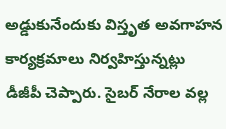అడ్డుకునేందుకు విస్తృత అవగాహన కార్యక్రమాలు నిర్వహిస్తున్నట్లు డీజీపీ చెప్పారు. సైబర్ నేరాల వల్ల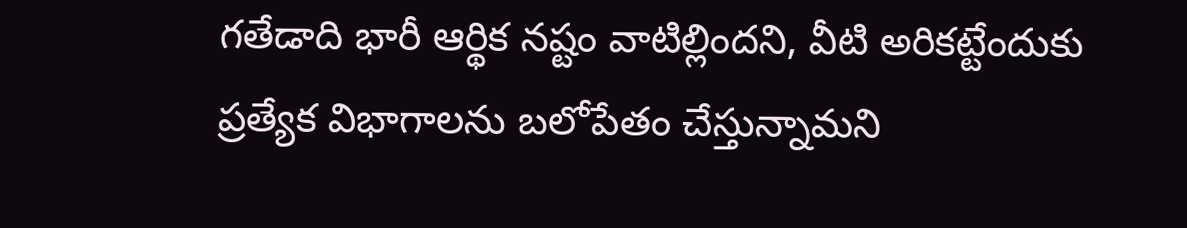గతేడాది భారీ ఆర్థిక నష్టం వాటిల్లిందని, వీటి అరికట్టేందుకు ప్రత్యేక విభాగాలను బలోపేతం చేస్తున్నామని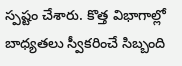స్పష్టం చేశారు. కొత్త విభాగాల్లో బాధ్యతలు స్వీకరించే సిబ్బంది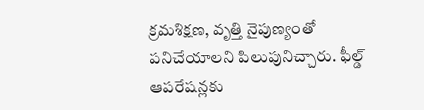క్రమశిక్షణ, వృత్తి నైపుణ్యంతో పనిచేయాలని పిలుపునిచ్చారు. ఫీల్డ్ ఆపరేషన్లకు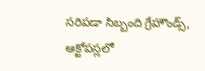సరిపడా సిబ్బంది గ్రేహౌండ్స్, ఆక్టోపస్లలో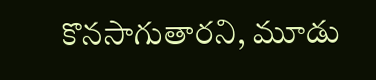కొనసాగుతారని, మూడు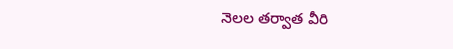నెలల తర్వాత వీరి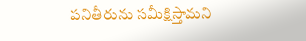పనితీరును సమీక్షిస్తామని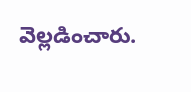వెల్లడించారు.